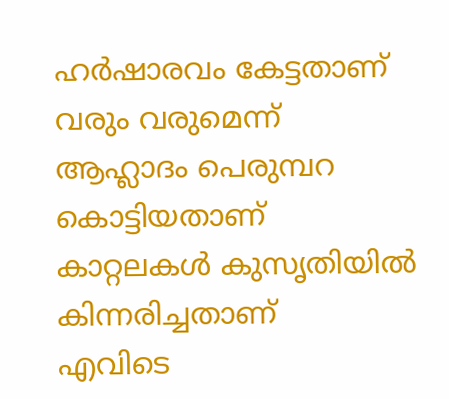ഹർഷാരവം കേട്ടതാണ്
വരും വരുമെന്ന്
ആഹ്ലാദം പെരുമ്പറ കൊട്ടിയതാണ്
കാറ്റലകൾ കുസൃതിയിൽ
കിന്നരിച്ചതാണ്
എവിടെ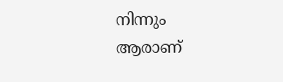നിന്നും
ആരാണ്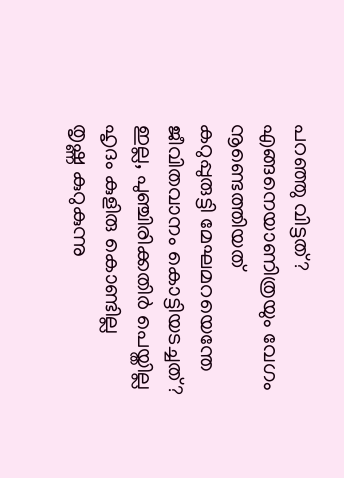പറഞ്ഞു വിട്ടത്?
എങ്ങനെയാണിത്രയും വേഗം
നൂണ്ടെത്തിയത്
കറുപ്പുരുട്ടി മേഘമറയെന്തേ
ജീവിതവാനം കൊട്ടിയടച്ചത്?
ഇല്ല, പുഞ്ചിരിക്കതിർ പെയ്തില്ല
ഹൃദം കുളിരു കൊണ്ടില്ല
തൃഷ്ണ കുറുകുന്നു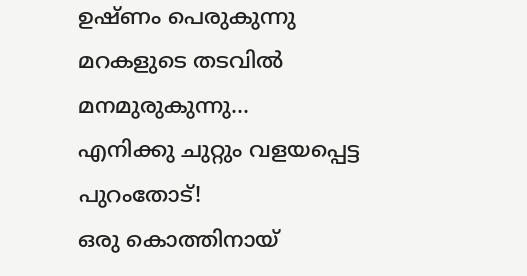ഉഷ്ണം പെരുകുന്നു
മറകളുടെ തടവിൽ
മനമുരുകുന്നു…
എനിക്കു ചുറ്റും വളയപ്പെട്ട
പുറംതോട്!
ഒരു കൊത്തിനായ്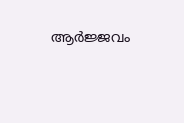ആർജ്ജവം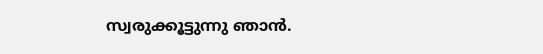സ്വരുക്കൂട്ടുന്നു ഞാൻ.